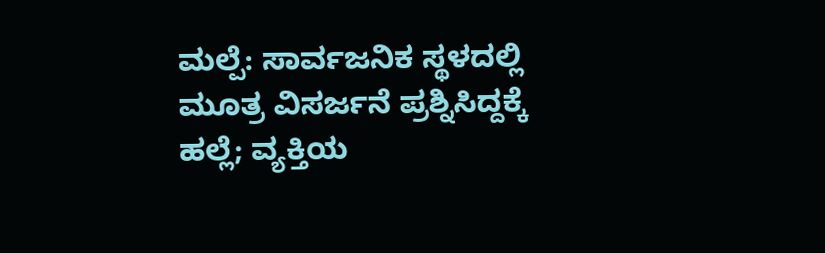ಮಲ್ಪೆ: ಸಾರ್ವಜನಿಕ ಸ್ಥಳದಲ್ಲಿ ಮೂತ್ರ ವಿಸರ್ಜನೆ ಪ್ರಶ್ನಿಸಿದ್ದಕ್ಕೆ ಹಲ್ಲೆ; ವ್ಯಕ್ತಿಯ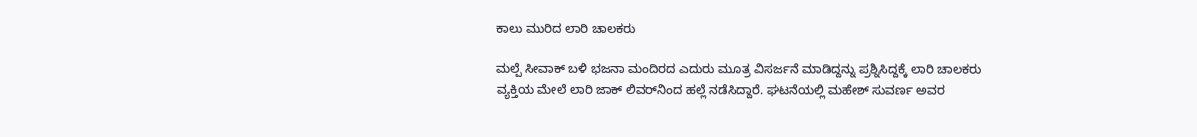ಕಾಲು ಮುರಿದ ಲಾರಿ ಚಾಲಕರು

ಮಲ್ಪೆ ಸೀವಾಕ್ ಬಳಿ ಭಜನಾ ಮಂದಿರದ ಎದುರು ಮೂತ್ರ ವಿಸರ್ಜನೆ ಮಾಡಿದ್ದನ್ನು ಪ್ರಶ್ನಿಸಿದ್ದಕ್ಕೆ ಲಾರಿ ಚಾಲಕರು ವ್ಯಕ್ತಿಯ ಮೇಲೆ ಲಾರಿ ಜಾಕ್ ಲಿವರ್‌ನಿಂದ ಹಲ್ಲೆ ನಡೆಸಿದ್ದಾರೆ. ಘಟನೆಯಲ್ಲಿ ಮಹೇಶ್ ಸುವರ್ಣ ಅವರ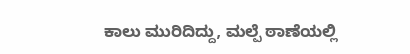ಕಾಲು ಮುರಿದಿದ್ದು, ಮಲ್ಪೆ ಠಾಣೆಯಲ್ಲಿ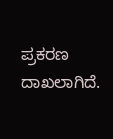ಪ್ರಕರಣ ದಾಖಲಾಗಿದೆ.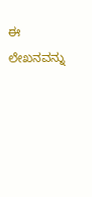ಈ ಲೇಖನವನ್ನು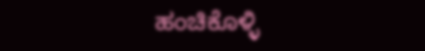ಹಂಚಿಕೊಳ್ಳಿ